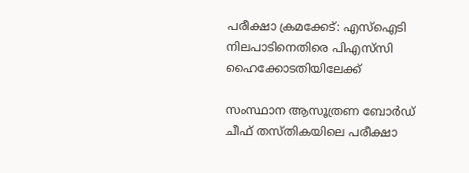പരീക്ഷാ ക്രമക്കേട്: എസ്‌ഐടി നിലപാടിനെതിരെ പിഎസ്‌സി ഹൈക്കോടതിയിലേക്ക്

സംസ്ഥാന ആസൂത്രണ ബോർഡ് ചീഫ് തസ്തികയിലെ പരീക്ഷാ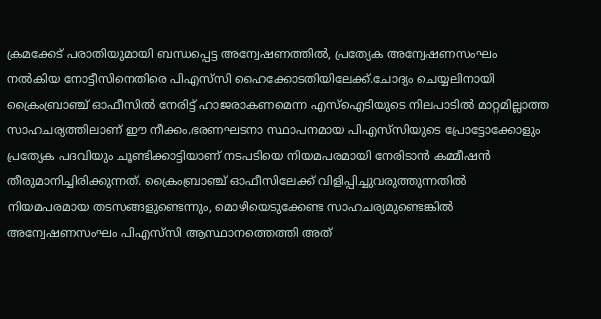ക്രമക്കേട് പരാതിയുമായി ബന്ധപ്പെട്ട അന്വേഷണത്തില്‍, പ്രത്യേക അന്വേഷണസംഘം നല്‍കിയ നോട്ടീസിനെതിരെ പിഎസ്‌സി ഹൈക്കോടതിയിലേക്ക്.ചോദ്യം ചെയ്യലിനായി ക്രൈംബ്രാഞ്ച് ഓഫീസില്‍ നേരിട്ട് ഹാജരാകണമെന്ന എസ്‌ഐടിയുടെ നിലപാടില്‍ മാറ്റമില്ലാത്ത സാഹചര്യത്തിലാണ് ഈ നീക്കം.ഭരണഘടനാ സ്ഥാപനമായ പിഎസ്‌സിയുടെ പ്രോട്ടോക്കോളും പ്രത്യേക പദവിയും ചൂണ്ടിക്കാട്ടിയാണ് നടപടിയെ നിയമപരമായി നേരിടാൻ കമ്മീഷൻ തീരുമാനിച്ചിരിക്കുന്നത്. ക്രൈംബ്രാഞ്ച് ഓഫീസിലേക്ക് വിളിപ്പിച്ചുവരുത്തുന്നതില്‍ നിയമപരമായ തടസങ്ങളുണ്ടെന്നും, മൊഴിയെടുക്കേണ്ട സാഹചര്യമുണ്ടെങ്കില്‍ അന്വേഷണസംഘം പിഎസ്‌സി ആസ്ഥാനത്തെത്തി അത്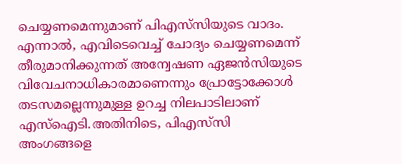ചെയ്യണമെന്നുമാണ് പിഎസ്‌സിയുടെ വാദം. എന്നാല്‍, എവിടെവെച്ച്‌ ചോദ്യം ചെയ്യണമെന്ന് തീരുമാനിക്കുന്നത് അന്വേഷണ ഏജൻസിയുടെ വിവേചനാധികാരമാണെന്നും പ്രോട്ടോക്കോള്‍ തടസമല്ലെന്നുമുള്ള ഉറച്ച നിലപാടിലാണ് എസ്‌ഐടി.അതിനിടെ, പിഎസ്‌സി അംഗങ്ങളെ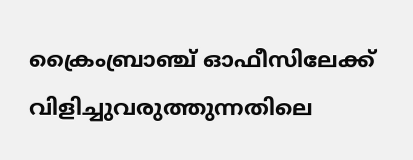ക്രൈംബ്രാഞ്ച് ഓഫീസിലേക്ക് വിളിച്ചുവരുത്തുന്നതിലെ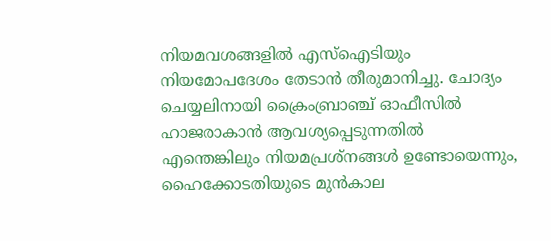നിയമവശങ്ങളില്‍ എസ്‌ഐടിയും നിയമോപദേശം തേടാൻ തീരുമാനിച്ചു. ചോദ്യം ചെയ്യലിനായി ക്രൈംബ്രാഞ്ച് ഓഫീസില്‍ ഹാജരാകാൻ ആവശ്യപ്പെടുന്നതില്‍ എന്തെങ്കിലും നിയമപ്രശ്നങ്ങള്‍ ഉണ്ടോയെന്നും, ഹൈക്കോടതിയുടെ മുൻകാല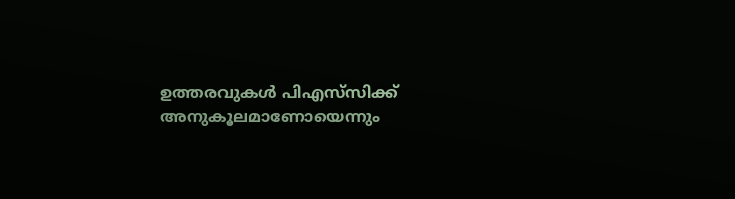ഉത്തരവുകള്‍ പിഎസ്‌സിക്ക് അനുകൂലമാണോയെന്നും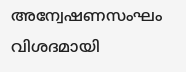അന്വേഷണസംഘം വിശദമായി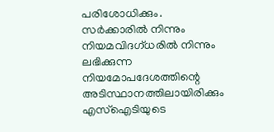പരിശോധിക്കും. സർക്കാരില്‍ നിന്നും നിയമവിദഗ്ധരില്‍ നിന്നും ലഭിക്കുന്ന നിയമോപദേശത്തിന്റെ അടിസ്ഥാനത്തിലായിരിക്കും എസ്‌ഐടിയുടെ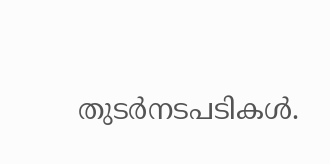തുടർനടപടികള്‍.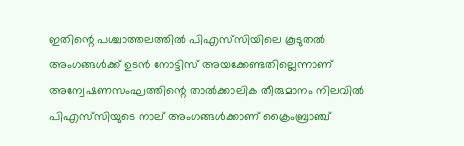ഇതിന്റെ പശ്ചാത്തലത്തില്‍ പിഎസ്‌സിയിലെ കൂടുതല്‍ അംഗങ്ങള്‍ക്ക് ഉടൻ നോട്ടിസ് അയക്കേണ്ടതില്ലെന്നാണ് അന്വേഷണസംഘത്തിന്റെ താല്‍ക്കാലിക തീരുമാനം നിലവില്‍ പിഎസ്‌സിയുടെ നാല് അംഗങ്ങള്‍ക്കാണ് ക്രൈംബ്രാഞ്ച്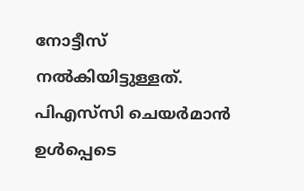നോട്ടീസ് നല്‍കിയിട്ടുള്ളത്. പിഎസ്‌സി ചെയർമാൻ ഉള്‍പ്പെടെ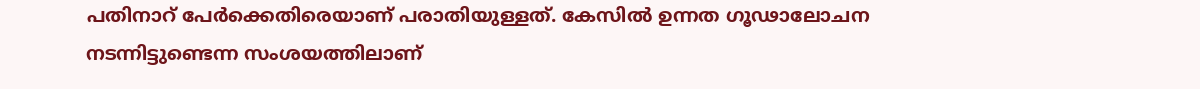പതിനാറ് പേർക്കെതിരെയാണ് പരാതിയുള്ളത്. കേസില്‍ ഉന്നത ഗൂഢാലോചന നടന്നിട്ടുണ്ടെന്ന സംശയത്തിലാണ്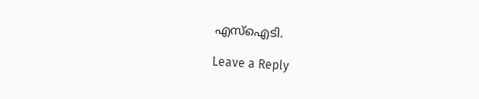എസ്‌ഐടി.

Leave a Reply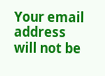Your email address will not be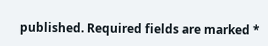published. Required fields are marked *